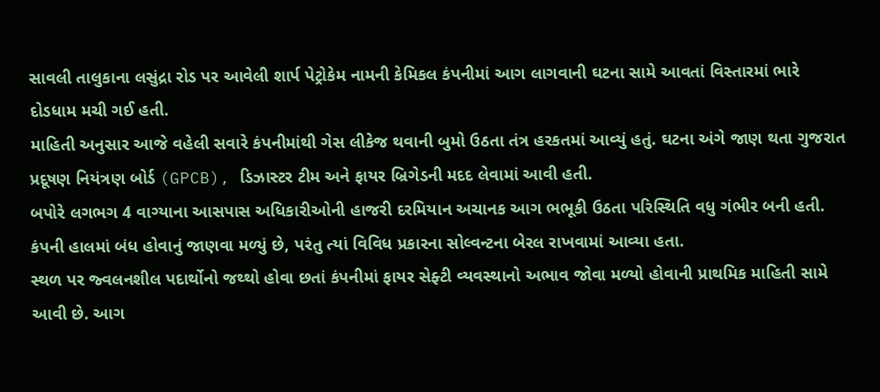સાવલી તાલુકાના લસુંદ્રા રોડ પર આવેલી શાર્પ પેટ્રોકેમ નામની કેમિકલ કંપનીમાં આગ લાગવાની ઘટના સામે આવતાં વિસ્તારમાં ભારે દોડધામ મચી ગઈ હતી.
માહિતી અનુસાર આજે વહેલી સવારે કંપનીમાંથી ગેસ લીકેજ થવાની બુમો ઉઠતા તંત્ર હરકતમાં આવ્યું હતું. ઘટના અંગે જાણ થતા ગુજરાત પ્રદૂષણ નિયંત્રણ બોર્ડ (GPCB), ડિઝાસ્ટર ટીમ અને ફાયર બ્રિગેડની મદદ લેવામાં આવી હતી.
બપોરે લગભગ 4 વાગ્યાના આસપાસ અધિકારીઓની હાજરી દરમિયાન અચાનક આગ ભભૂકી ઉઠતા પરિસ્થિતિ વધુ ગંભીર બની હતી. કંપની હાલમાં બંધ હોવાનું જાણવા મળ્યું છે, પરંતુ ત્યાં વિવિધ પ્રકારના સોલ્વન્ટના બેરલ રાખવામાં આવ્યા હતા.
સ્થળ પર જ્વલનશીલ પદાર્થોનો જથ્થો હોવા છતાં કંપનીમાં ફાયર સેફ્ટી વ્યવસ્થાનો અભાવ જોવા મળ્યો હોવાની પ્રાથમિક માહિતી સામે આવી છે. આગ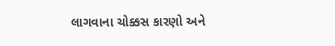લાગવાના ચોક્કસ કારણો અને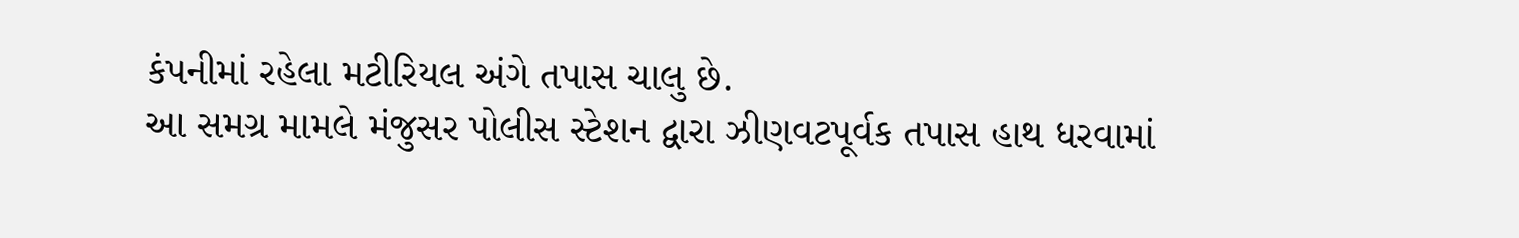કંપનીમાં રહેલા મટીરિયલ અંગે તપાસ ચાલુ છે.
આ સમગ્ર મામલે મંજુસર પોલીસ સ્ટેશન દ્વારા ઝીણવટપૂર્વક તપાસ હાથ ધરવામાં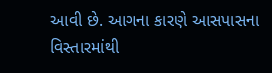આવી છે. આગના કારણે આસપાસના વિસ્તારમાંથી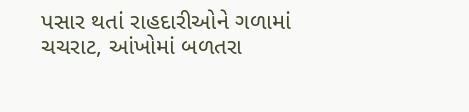પસાર થતાં રાહદારીઓને ગળામાં ચચરાટ, આંખોમાં બળતરા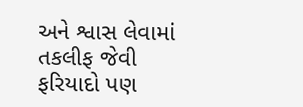અને શ્વાસ લેવામાં તકલીફ જેવી ફરિયાદો પણ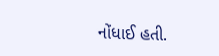નોંધાઈ હતી.